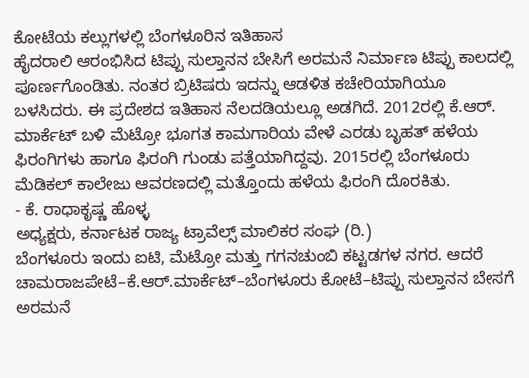ಕೋಟೆಯ ಕಲ್ಲುಗಳಲ್ಲಿ ಬೆಂಗಳೂರಿನ ಇತಿಹಾಸ
ಹೈದರಾಲಿ ಆರಂಭಿಸಿದ ಟಿಪ್ಪು ಸುಲ್ತಾನನ ಬೇಸಿಗೆ ಅರಮನೆ ನಿರ್ಮಾಣ ಟಿಪ್ಪು ಕಾಲದಲ್ಲಿ ಪೂರ್ಣಗೊಂಡಿತು. ನಂತರ ಬ್ರಿಟಿಷರು ಇದನ್ನು ಆಡಳಿತ ಕಚೇರಿಯಾಗಿಯೂ ಬಳಸಿದರು. ಈ ಪ್ರದೇಶದ ಇತಿಹಾಸ ನೆಲದಡಿಯಲ್ಲೂ ಅಡಗಿದೆ. 2012ರಲ್ಲಿ ಕೆ.ಆರ್. ಮಾರ್ಕೆಟ್ ಬಳಿ ಮೆಟ್ರೋ ಭೂಗತ ಕಾಮಗಾರಿಯ ವೇಳೆ ಎರಡು ಬೃಹತ್ ಹಳೆಯ ಫಿರಂಗಿಗಳು ಹಾಗೂ ಫಿರಂಗಿ ಗುಂಡು ಪತ್ತೆಯಾಗಿದ್ದವು. 2015ರಲ್ಲಿ ಬೆಂಗಳೂರು ಮೆಡಿಕಲ್ ಕಾಲೇಜು ಆವರಣದಲ್ಲಿ ಮತ್ತೊಂದು ಹಳೆಯ ಫಿರಂಗಿ ದೊರಕಿತು.
- ಕೆ. ರಾಧಾಕೃಷ್ಣ ಹೊಳ್ಳ
ಅಧ್ಯಕ್ಷರು, ಕರ್ನಾಟಕ ರಾಜ್ಯ ಟ್ರಾವೆಲ್ಸ್ ಮಾಲಿಕರ ಸಂಘ (ರಿ.)
ಬೆಂಗಳೂರು ಇಂದು ಐಟಿ, ಮೆಟ್ರೋ ಮತ್ತು ಗಗನಚುಂಬಿ ಕಟ್ಟಡಗಳ ನಗರ. ಆದರೆ ಚಾಮರಾಜಪೇಟೆ–ಕೆ.ಆರ್.ಮಾರ್ಕೆಟ್–ಬೆಂಗಳೂರು ಕೋಟೆ–ಟಿಪ್ಪು ಸುಲ್ತಾನನ ಬೇಸಗೆ ಅರಮನೆ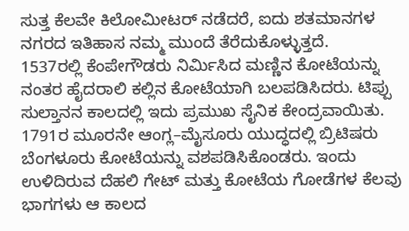ಸುತ್ತ ಕೆಲವೇ ಕಿಲೋಮೀಟರ್ ನಡೆದರೆ, ಐದು ಶತಮಾನಗಳ ನಗರದ ಇತಿಹಾಸ ನಮ್ಮ ಮುಂದೆ ತೆರೆದುಕೊಳ್ಳುತ್ತದೆ.
1537ರಲ್ಲಿ ಕೆಂಪೇಗೌಡರು ನಿರ್ಮಿಸಿದ ಮಣ್ಣಿನ ಕೋಟೆಯನ್ನು ನಂತರ ಹೈದರಾಲಿ ಕಲ್ಲಿನ ಕೋಟೆಯಾಗಿ ಬಲಪಡಿಸಿದರು. ಟಿಪ್ಪು ಸುಲ್ತಾನನ ಕಾಲದಲ್ಲಿ ಇದು ಪ್ರಮುಖ ಸೈನಿಕ ಕೇಂದ್ರವಾಯಿತು. 1791ರ ಮೂರನೇ ಆಂಗ್ಲ–ಮೈಸೂರು ಯುದ್ಧದಲ್ಲಿ ಬ್ರಿಟಿಷರು ಬೆಂಗಳೂರು ಕೋಟೆಯನ್ನು ವಶಪಡಿಸಿಕೊಂಡರು. ಇಂದು ಉಳಿದಿರುವ ದೆಹಲಿ ಗೇಟ್ ಮತ್ತು ಕೋಟೆಯ ಗೋಡೆಗಳ ಕೆಲವು ಭಾಗಗಳು ಆ ಕಾಲದ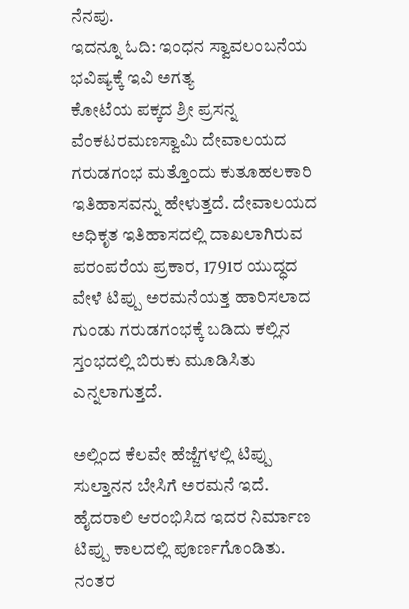ನೆನಪು.
ಇದನ್ನೂ ಓದಿ: ಇಂಧನ ಸ್ವಾವಲಂಬನೆಯ ಭವಿಷ್ಯಕ್ಕೆ ಇವಿ ಅಗತ್ಯ
ಕೋಟೆಯ ಪಕ್ಕದ ಶ್ರೀ ಪ್ರಸನ್ನ ವೆಂಕಟರಮಣಸ್ವಾಮಿ ದೇವಾಲಯದ ಗರುಡಗಂಭ ಮತ್ತೊಂದು ಕುತೂಹಲಕಾರಿ ಇತಿಹಾಸವನ್ನು ಹೇಳುತ್ತದೆ. ದೇವಾಲಯದ ಅಧಿಕೃತ ಇತಿಹಾಸದಲ್ಲಿ ದಾಖಲಾಗಿರುವ ಪರಂಪರೆಯ ಪ್ರಕಾರ, 1791ರ ಯುದ್ಧದ ವೇಳೆ ಟಿಪ್ಪು ಅರಮನೆಯತ್ತ ಹಾರಿಸಲಾದ ಗುಂಡು ಗರುಡಗಂಭಕ್ಕೆ ಬಡಿದು ಕಲ್ಲಿನ ಸ್ತಂಭದಲ್ಲಿ ಬಿರುಕು ಮೂಡಿಸಿತು ಎನ್ನಲಾಗುತ್ತದೆ.

ಅಲ್ಲಿಂದ ಕೆಲವೇ ಹೆಜ್ಜೆಗಳಲ್ಲಿ ಟಿಪ್ಪು ಸುಲ್ತಾನನ ಬೇಸಿಗೆ ಅರಮನೆ ಇದೆ. ಹೈದರಾಲಿ ಆರಂಭಿಸಿದ ಇದರ ನಿರ್ಮಾಣ ಟಿಪ್ಪು ಕಾಲದಲ್ಲಿ ಪೂರ್ಣಗೊಂಡಿತು. ನಂತರ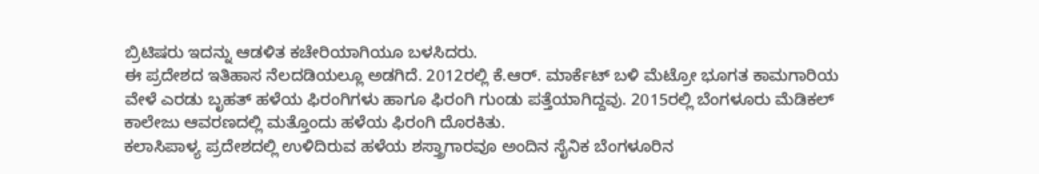ಬ್ರಿಟಿಷರು ಇದನ್ನು ಆಡಳಿತ ಕಚೇರಿಯಾಗಿಯೂ ಬಳಸಿದರು.
ಈ ಪ್ರದೇಶದ ಇತಿಹಾಸ ನೆಲದಡಿಯಲ್ಲೂ ಅಡಗಿದೆ. 2012ರಲ್ಲಿ ಕೆ.ಆರ್. ಮಾರ್ಕೆಟ್ ಬಳಿ ಮೆಟ್ರೋ ಭೂಗತ ಕಾಮಗಾರಿಯ ವೇಳೆ ಎರಡು ಬೃಹತ್ ಹಳೆಯ ಫಿರಂಗಿಗಳು ಹಾಗೂ ಫಿರಂಗಿ ಗುಂಡು ಪತ್ತೆಯಾಗಿದ್ದವು. 2015ರಲ್ಲಿ ಬೆಂಗಳೂರು ಮೆಡಿಕಲ್ ಕಾಲೇಜು ಆವರಣದಲ್ಲಿ ಮತ್ತೊಂದು ಹಳೆಯ ಫಿರಂಗಿ ದೊರಕಿತು.
ಕಲಾಸಿಪಾಳ್ಯ ಪ್ರದೇಶದಲ್ಲಿ ಉಳಿದಿರುವ ಹಳೆಯ ಶಸ್ತ್ರಾಗಾರವೂ ಅಂದಿನ ಸೈನಿಕ ಬೆಂಗಳೂರಿನ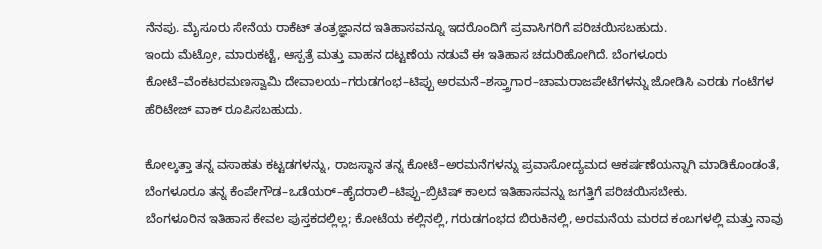ನೆನಪು. ಮೈಸೂರು ಸೇನೆಯ ರಾಕೆಟ್ ತಂತ್ರಜ್ಞಾನದ ಇತಿಹಾಸವನ್ನೂ ಇದರೊಂದಿಗೆ ಪ್ರವಾಸಿಗರಿಗೆ ಪರಿಚಯಿಸಬಹುದು.
ಇಂದು ಮೆಟ್ರೋ, ಮಾರುಕಟ್ಟೆ, ಆಸ್ಪತ್ರೆ ಮತ್ತು ವಾಹನ ದಟ್ಟಣೆಯ ನಡುವೆ ಈ ಇತಿಹಾಸ ಚದುರಿಹೋಗಿದೆ. ಬೆಂಗಳೂರು ಕೋಟೆ–ವೆಂಕಟರಮಣಸ್ವಾಮಿ ದೇವಾಲಯ–ಗರುಡಗಂಭ–ಟಿಪ್ಪು ಅರಮನೆ–ಶಸ್ತ್ರಾಗಾರ–ಚಾಮರಾಜಪೇಟೆಗಳನ್ನು ಜೋಡಿಸಿ ಎರಡು ಗಂಟೆಗಳ ಹೆರಿಟೇಜ್ ವಾಕ್ ರೂಪಿಸಬಹುದು.

ಕೋಲ್ಕತ್ತಾ ತನ್ನ ವಸಾಹತು ಕಟ್ಟಡಗಳನ್ನು, ರಾಜಸ್ಥಾನ ತನ್ನ ಕೋಟೆ–ಅರಮನೆಗಳನ್ನು ಪ್ರವಾಸೋದ್ಯಮದ ಆಕರ್ಷಣೆಯನ್ನಾಗಿ ಮಾಡಿಕೊಂಡಂತೆ, ಬೆಂಗಳೂರೂ ತನ್ನ ಕೆಂಪೇಗೌಡ–ಒಡೆಯರ್–ಹೈದರಾಲಿ–ಟಿಪ್ಪು–ಬ್ರಿಟಿಷ್ ಕಾಲದ ಇತಿಹಾಸವನ್ನು ಜಗತ್ತಿಗೆ ಪರಿಚಯಿಸಬೇಕು.
ಬೆಂಗಳೂರಿನ ಇತಿಹಾಸ ಕೇವಲ ಪುಸ್ತಕದಲ್ಲಿಲ್ಲ; ಕೋಟೆಯ ಕಲ್ಲಿನಲ್ಲಿ, ಗರುಡಗಂಭದ ಬಿರುಕಿನಲ್ಲಿ, ಅರಮನೆಯ ಮರದ ಕಂಬಗಳಲ್ಲಿ ಮತ್ತು ನಾವು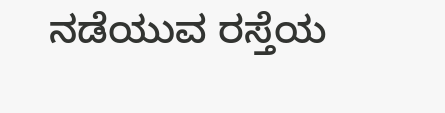ನಡೆಯುವ ರಸ್ತೆಯ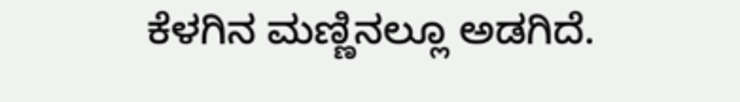ಕೆಳಗಿನ ಮಣ್ಣಿನಲ್ಲೂ ಅಡಗಿದೆ.